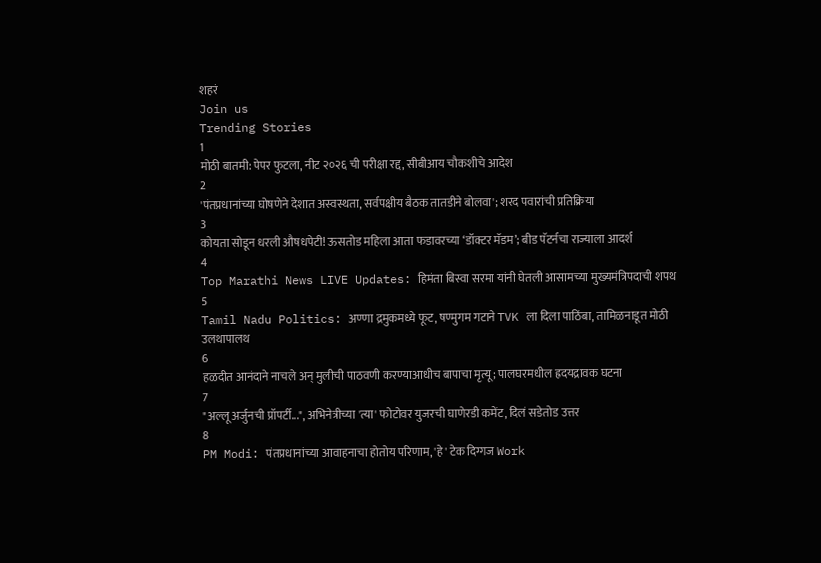शहरं
Join us
Trending Stories
1
मोठी बातमी: पेपर फुटला, नीट २०२६ ची परीक्षा रद्द, सीबीआय चौकशीचे आदेश
2
'पंतप्रधानांच्या घोषणेने देशात अस्वस्थता, सर्वपक्षीय बैठक तातडीने बोलवा'; शरद पवारांची प्रतिक्रिया
3
कोयता सोडून धरली औषधपेटी! ऊसतोड महिला आता फडावरच्या ‘डॉक्टर मॅडम’; बीड पॅटर्नचा राज्याला आदर्श
4
Top Marathi News LIVE Updates: हिमंता बिस्वा सरमा यांनी घेतली आसामच्या मुख्यमंत्रिपदाची शपथ
5
Tamil Nadu Politics: अण्णा द्रमुकमध्ये फूट, षण्मुगम गटाने TVK ला दिला पाठिंबा, तामिळनाडूत मोठी उलथापालथ
6
हळदीत आनंदाने नाचले अन् मुलीची पाठवणी करण्याआधीच बापाचा मृत्यू; पालघरमधील ह्रदयद्रावक घटना
7
"अल्लू अर्जुनची प्रॉपर्टी...", अभिनेत्रीच्या 'त्या' फोटोवर युजरची घाणेरडी कमेंट, दिलं सडेतोड उत्तर
8
PM Modi: पंतप्रधानांच्या आवाहनाचा होतोय परिणाम, 'हे' टेक दिग्गज Work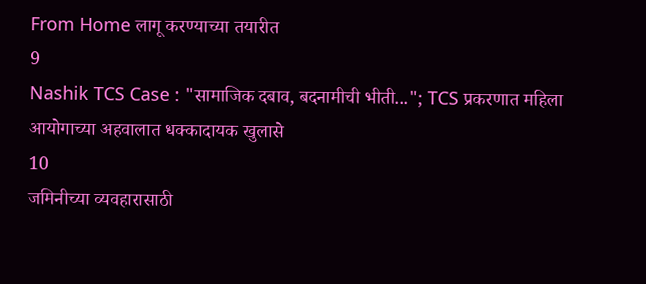From Home लागू करण्याच्या तयारीत
9
Nashik TCS Case : "सामाजिक दबाव, बदनामीची भीती..."; TCS प्रकरणात महिला आयोगाच्या अहवालात धक्कादायक खुलासे
10
जमिनीच्या व्यवहारासाठी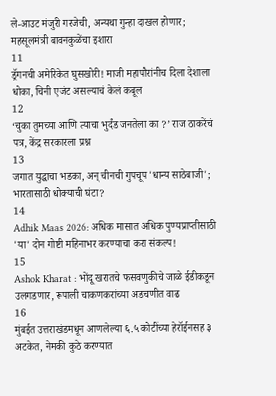ले-आउट मंजुरी गरजेची, अन्यथा गुन्हा दाखल होणार; महसूलमंत्री बावनकुळेंचा इशारा
11
ड्रॅगनची अमेरिकेत घुसखोरी! माजी महापौरांनीच दिला देशाला धोका, चिनी एजंट असल्याचं केलं कबूल
12
‘चुका तुमच्या आणि त्याचा भुर्दंड जनतेला का ?’ राज ठाकरेंचं पत्र, केंद्र सरकारला प्रश्न
13
जगात युद्धाचा भडका, अन् चीनची गुपचूप 'धान्य साठेबाजी'; भारतासाठी धोक्याची घंटा?
14
Adhik Maas 2026: अधिक मासात अधिक पुण्यप्राप्तीसाठी 'या' दोन गोष्टी महिनाभर करण्याचा करा संकल्प!
15
Ashok Kharat : भोंदू खरातचे फसवणुकीचे जाळे ईडीकडून उलगडणार, रूपाली चाकणकरांच्या अडचणीत वाढ
16
मुंबईत उत्तराखंडमधून आणलेल्या ६.५ कोटींच्या हेरॉईनसह ३ अटकेत, नेमकी कुठे करण्यात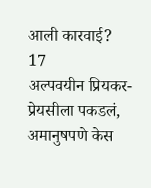आली कारवाई?
17
अल्पवयीन प्रियकर-प्रेयसीला पकडलं, अमानुषपणे केस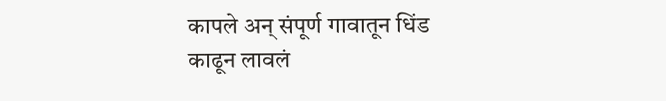कापले अन् संपूर्ण गावातून धिंड काढून लावलं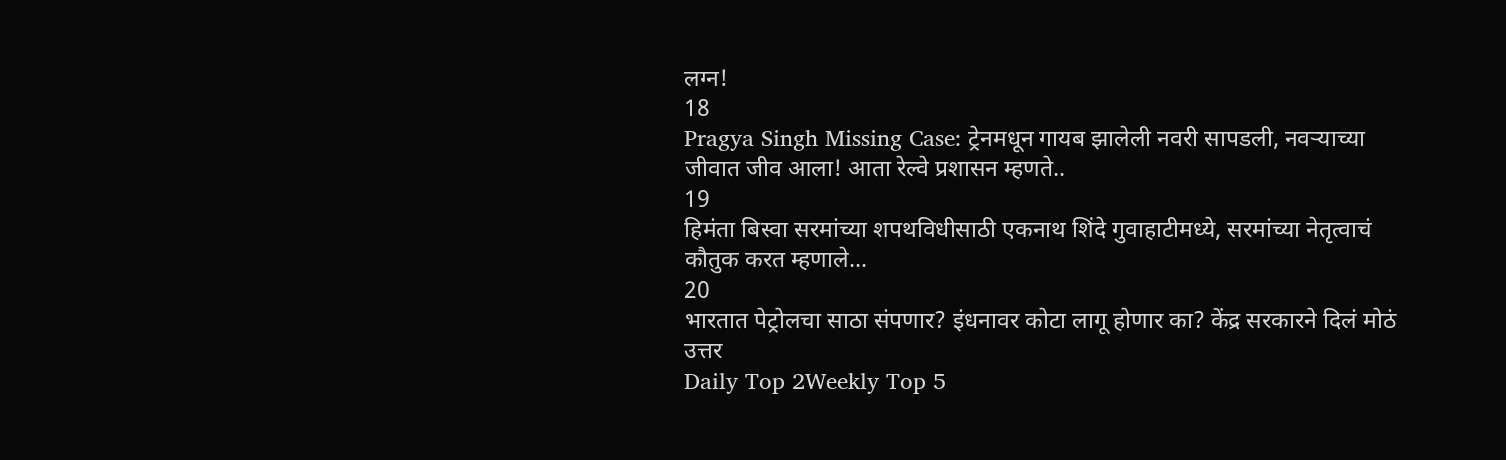लग्न!
18
Pragya Singh Missing Case: ट्रेनमधून गायब झालेली नवरी सापडली, नवऱ्याच्या जीवात जीव आला! आता रेल्वे प्रशासन म्हणते..
19
हिमंता बिस्वा सरमांच्या शपथविधीसाठी एकनाथ शिंदे गुवाहाटीमध्ये, सरमांच्या नेतृत्वाचं कौतुक करत म्हणाले...
20
भारतात पेट्रोलचा साठा संपणार? इंधनावर कोटा लागू होणार का? केंद्र सरकारने दिलं मोठं उत्तर
Daily Top 2Weekly Top 5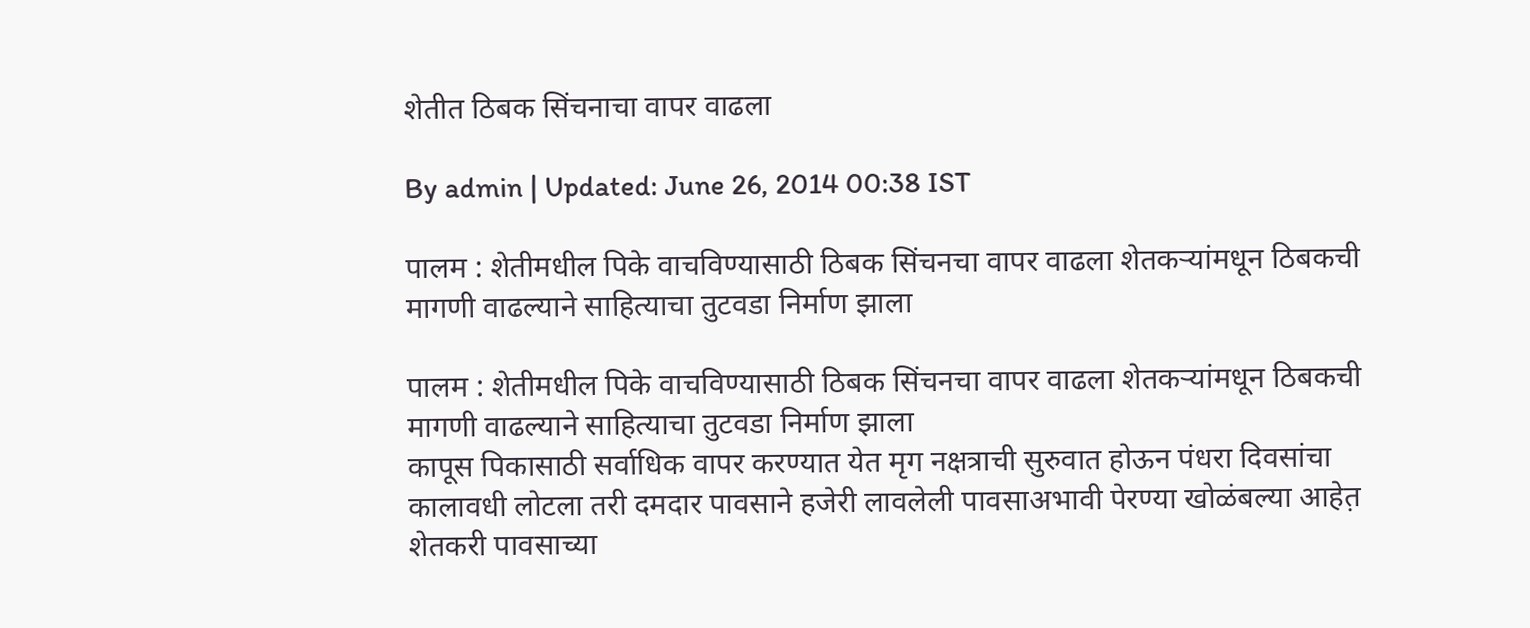शेतीत ठिबक सिंचनाचा वापर वाढला

By admin | Updated: June 26, 2014 00:38 IST

पालम : शेतीमधील पिके वाचविण्यासाठी ठिबक सिंचनचा वापर वाढला शेतकऱ्यांमधून ठिबकची मागणी वाढल्याने साहित्याचा तुटवडा निर्माण झाला

पालम : शेतीमधील पिके वाचविण्यासाठी ठिबक सिंचनचा वापर वाढला शेतकऱ्यांमधून ठिबकची मागणी वाढल्याने साहित्याचा तुटवडा निर्माण झाला
कापूस पिकासाठी सर्वाधिक वापर करण्यात येत मृग नक्षत्राची सुरुवात होऊन पंधरा दिवसांचा कालावधी लोटला तरी दमदार पावसाने हजेरी लावलेली पावसाअभावी पेरण्या खोळंबल्या आहेत़ शेतकरी पावसाच्या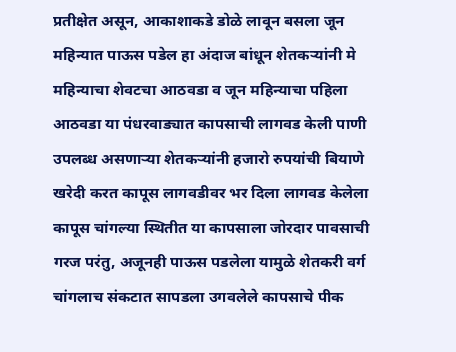प्रतीक्षेत असून, आकाशाकडे डोळे लावून बसला जून महिन्यात पाऊस पडेल हा अंदाज बांधून शेतकऱ्यांनी मे महिन्याचा शेवटचा आठवडा व जून महिन्याचा पहिला आठवडा या पंधरवाड्यात कापसाची लागवड केली पाणी उपलब्ध असणाऱ्या शेतकऱ्यांनी हजारो रुपयांची बियाणे खरेदी करत कापूस लागवडीवर भर दिला लागवड केलेला कापूस चांगल्या स्थितीत या कापसाला जोरदार पावसाची गरज परंतु, अजूनही पाऊस पडलेला यामुळे शेतकरी वर्ग चांगलाच संकटात सापडला उगवलेले कापसाचे पीक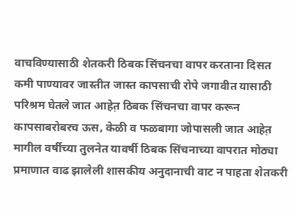वाचविण्यासाठी शेतकरी ठिबक सिंचनचा वापर करताना दिसत कमी पाण्यावर जास्तीत जास्त कापसाची रोपे जगावीत यासाठी परिश्रम घेतले जात आहेत़ ठिबक सिंचनचा वापर करून कापसाबरोबरच ऊस, केळी व फळबागा जोपासली जात आहेत़ मागील वर्षीच्या तुलनेत यावर्षी ठिबक सिंचनाच्या वापरात मोठ्या प्रमाणात वाढ झालेली शासकीय अनुदानाची वाट न पाहता शेतकरी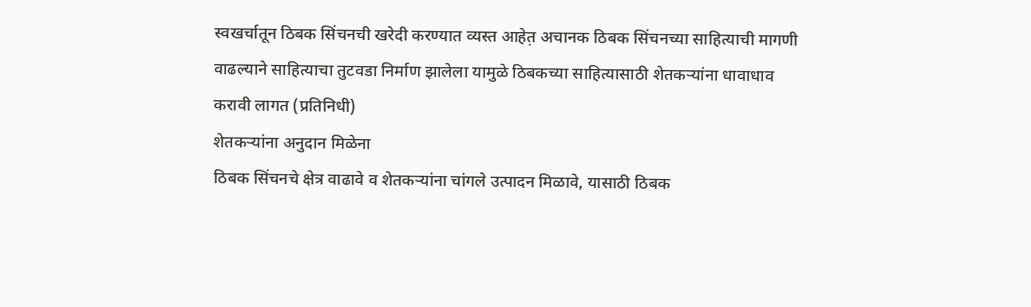स्वखर्चातून ठिबक सिंचनची खरेदी करण्यात व्यस्त आहेत़ अचानक ठिबक सिंचनच्या साहित्याची मागणी वाढल्याने साहित्याचा तुटवडा निर्माण झालेला यामुळे ठिबकच्या साहित्यासाठी शेतकऱ्यांना धावाधाव करावी लागत (प्रतिनिधी)
शेतकऱ्यांना अनुदान मिळेना
ठिबक सिंचनचे क्षेत्र वाढावे व शेतकऱ्यांना चांगले उत्पादन मिळावे, यासाठी ठिबक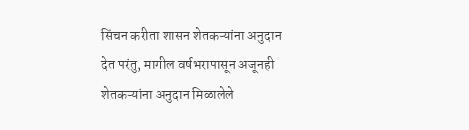सिंचन करीता शासन शेतकऱ्यांना अनुदान देत परंतु, मागील वर्षभरापासून अजूनही शेतकऱ्यांना अनुदान मिळालेले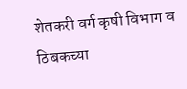शेतकरी वर्ग कृषी विभाग व ठिबकच्या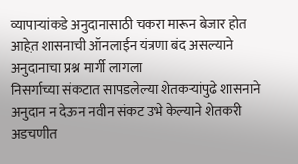व्यापाऱ्यांकडे अनुदानासाठी चकरा मारून बेजार होत आहेत़ शासनाची ऑनलाईन यंत्रणा बंद असल्याने अनुदानाचा प्रश्न मार्गी लागला
निसर्गाच्या संकटात सापडलेल्या शेतकऱ्यांपुढे शासनाने अनुदान न देऊन नवीन संकट उभे केल्याने शेतकरी अडचणीत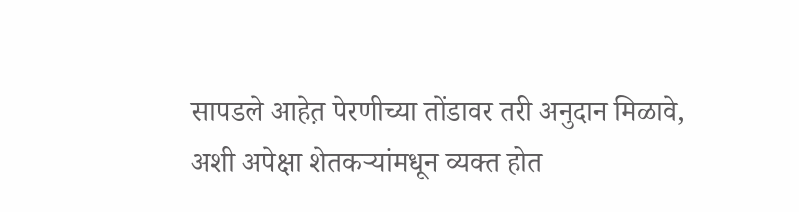सापडले आहेत़ पेरणीच्या तोंडावर तरी अनुदान मिळावे, अशी अपेक्षा शेतकऱ्यांमधून व्यक्त होत